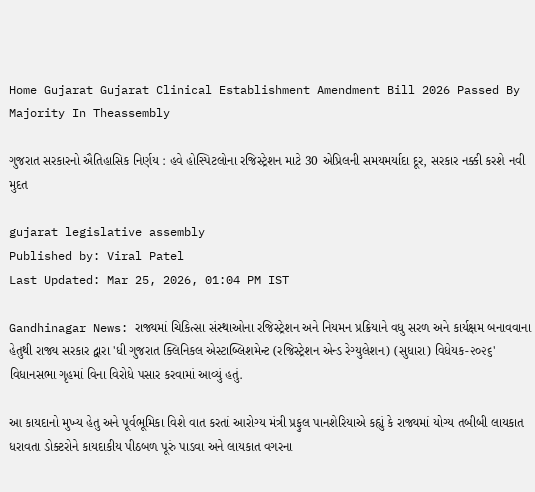Home Gujarat Gujarat Clinical Establishment Amendment Bill 2026 Passed By Majority In Theassembly

ગુજરાત સરકારનો ઐતિહાસિક નિર્ણય : હવે હોસ્પિટલોના રજિસ્ટ્રેશન માટે 30 એપ્રિલની સમયમર્યાદા દૂર, સરકાર નક્કી કરશે નવી મુદત

gujarat legislative assembly
Published by: Viral Patel
Last Updated: Mar 25, 2026, 01:04 PM IST

Gandhinagar News: રાજ્યમાં ચિકિત્સા સંસ્થાઓના રજિસ્ટ્રેશન અને નિયમન પ્રક્રિયાને વધુ સરળ અને કાર્યક્ષમ બનાવવાના હેતુથી રાજ્ય સરકાર દ્વારા 'ધી ગુજરાત ક્લિનિકલ એસ્ટાબ્લિશમેન્ટ (રજિસ્ટ્રેશન એન્ડ રેગ્યુલેશન) (સુધારા) વિધેયક-૨૦૨૬' વિધાનસભા ગૃહમાં વિના વિરોધે પસાર કરવામાં આવ્યું હતું.

આ કાયદાનો મુખ્ય હેતુ અને પૂર્વભૂમિકા વિશે વાત કરતાં આરોગ્ય મંત્રી પ્રફુલ પાનશેરિયાએ કહ્યું કે રાજ્યમાં યોગ્ય તબીબી લાયકાત ધરાવતા ડોક્ટરોને કાયદાકીય પીઠબળ પૂરું પાડવા અને લાયકાત વગરના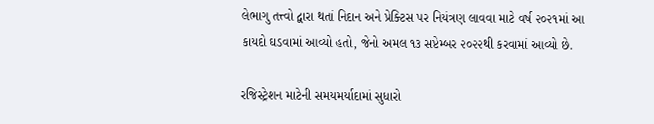લેભાગુ તત્ત્વો દ્વારા થતાં નિદાન અને પ્રેક્ટિસ પર નિયંત્રણ લાવવા માટે વર્ષ ૨૦૨૧માં આ કાયદો ઘડવામાં આવ્યો હતો, જેનો અમલ ૧૩ સપ્ટેમ્બર ૨૦૨૨થી કરવામાં આવ્યો છે.

રજિસ્ટ્રેશન માટેની સમયમર્યાદામાં સુધારો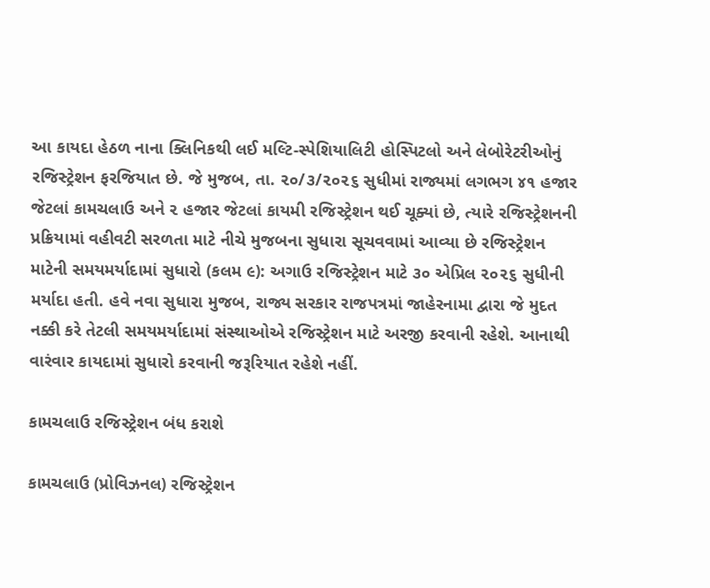આ કાયદા હેઠળ નાના ક્લિનિકથી લઈ મલ્ટિ-સ્પેશિયાલિટી હોસ્પિટલો અને લેબોરેટરીઓનું રજિસ્ટ્રેશન ફરજિયાત છે. જે મુજબ, તા. ૨૦/૩/૨૦૨૬ સુધીમાં રાજ્યમાં લગભગ ૪૧ હજાર જેટલાં કામચલાઉ અને ૨ હજાર જેટલાં કાયમી રજિસ્ટ્રેશન થઈ ચૂક્યાં છે, ત્યારે રજિસ્ટ્રેશનની પ્રક્રિયામાં વહીવટી સરળતા માટે નીચે મુજબના સુધારા સૂચવવામાં આવ્યા છે રજિસ્ટ્રેશન માટેની સમયમર્યાદામાં સુધારો (કલમ ૯): અગાઉ રજિસ્ટ્રેશન માટે ૩૦ એપ્રિલ ૨૦૨૬ સુધીની મર્યાદા હતી. હવે નવા સુધારા મુજબ, રાજ્ય સરકાર રાજપત્રમાં જાહેરનામા દ્વારા જે મુદત નક્કી કરે તેટલી સમયમર્યાદામાં સંસ્થાઓએ રજિસ્ટ્રેશન માટે અરજી કરવાની રહેશે. આનાથી વારંવાર કાયદામાં સુધારો કરવાની જરૂરિયાત રહેશે નહીં.

કામચલાઉ રજિસ્ટ્રેશન બંધ કરાશે

કામચલાઉ (પ્રોવિઝનલ) રજિસ્ટ્રેશન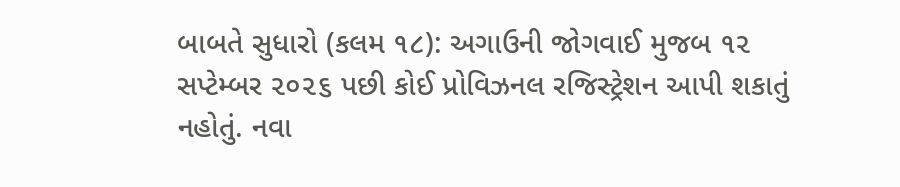બાબતે સુધારો (કલમ ૧૮): અગાઉની જોગવાઈ મુજબ ૧૨ સપ્ટેમ્બર ૨૦૨૬ પછી કોઈ પ્રોવિઝનલ રજિસ્ટ્રેશન આપી શકાતું નહોતું. નવા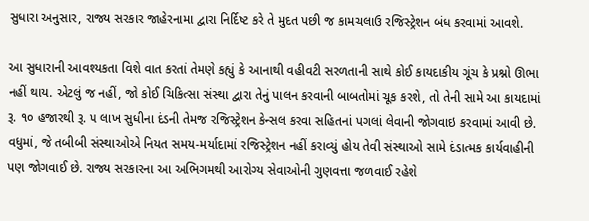સુધારા અનુસાર, રાજ્ય સરકાર જાહેરનામા દ્વારા નિર્દિષ્ટ કરે તે મુદત પછી જ કામચલાઉ રજિસ્ટ્રેશન બંધ કરવામાં આવશે.

આ સુધારાની આવશ્યકતા વિશે વાત કરતાં તેમણે કહ્યું કે આનાથી વહીવટી સરળતાની સાથે કોઈ કાયદાકીય ગૂંચ કે પ્રશ્નો ઊભા નહીં થાય. એટલું જ નહીં, જો કોઈ ચિકિત્સા સંસ્થા દ્વારા તેનું પાલન કરવાની બાબતોમાં ચૂક કરશે, તો તેની સામે આ કાયદામાં રૂ. ૧૦ હજારથી રૂ. ૫ લાખ સુધીના દંડની તેમજ રજિસ્ટ્રેશન કેન્સલ કરવા સહિતનાં પગલાં લેવાની જોગવાઇ કરવામાં આવી છે. વધુમાં, જે તબીબી સંસ્થાઓએ નિયત સમય-મર્યાદામાં રજિસ્ટ્રેશન નહીં કરાવ્યું હોય તેવી સંસ્થાઓ સામે દંડાત્મક કાર્યવાહીની પણ જોગવાઈ છે. રાજ્ય સરકારના આ અભિગમથી આરોગ્ય સેવાઓની ગુણવત્તા જળવાઈ રહેશે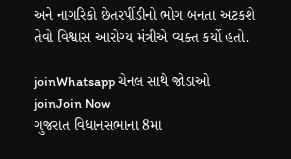અને નાગરિકો છેતરપીંડીનો ભોગ બનતા અટકશે તેવો વિશ્વાસ આરોગ્ય મંત્રીએ વ્યક્ત કર્યો હતો.

joinWhatsapp ચેનલ સાથે જોડાઓ
joinJoin Now
ગુજરાત વિધાનસભાના 8મા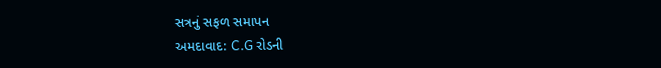સત્રનું સફળ સમાપન
અમદાવાદ: C.G રોડની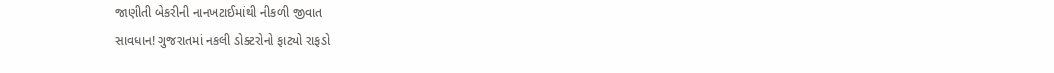જાણીતી બેકરીની નાનખટાઈમાંથી નીકળી જીવાત
સાવધાન! ગુજરાતમાં નકલી ડોક્ટરોનો ફાટ્યો રાફડો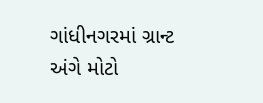ગાંધીનગરમાં ગ્રાન્ટ અંગે મોટો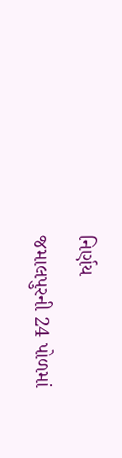નિર્ણય
જમાલપુરની 24 પોળમાં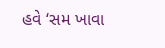હવે ‘સમ ખાવા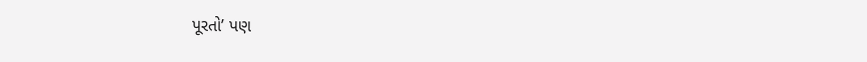પૂરતો’ પણ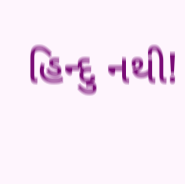હિન્દુ નથી!